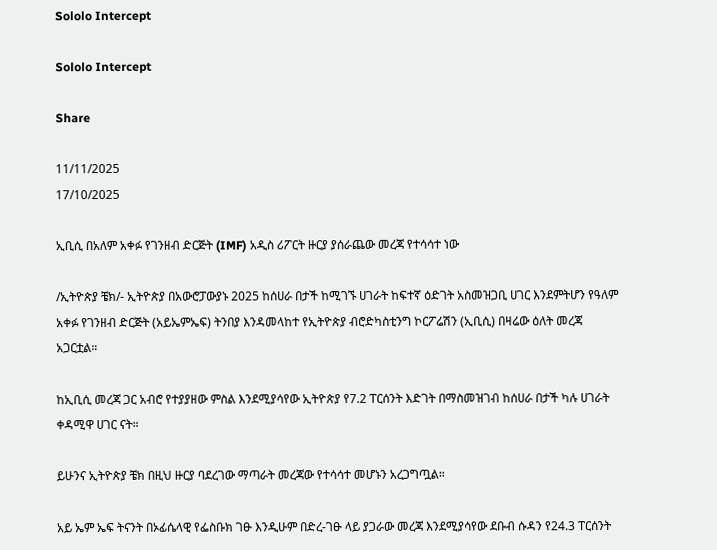Sololo Intercept

Sololo Intercept

Share

11/11/2025
17/10/2025

ኢቢሲ በአለም አቀፉ የገንዘብ ድርጅት (IMF) አዲስ ሪፖርት ዙርያ ያሰራጨው መረጃ የተሳሳተ ነው

/ኢትዮጵያ ቼክ/- ኢትዮጵያ በአውሮፓውያኑ 2025 ከሰሀራ በታች ከሚገኙ ሀገራት ከፍተኛ ዕድገት አስመዝጋቢ ሀገር እንደምትሆን የዓለም አቀፉ የገንዘብ ድርጅት (አይኤምኤፍ) ትንበያ እንዳመላከተ የኢትዮጵያ ብሮድካስቲንግ ኮርፖሬሽን (ኢቢሲ) በዛሬው ዕለት መረጃ አጋርቷል።

ከኢቢሲ መረጃ ጋር አብሮ የተያያዘው ምስል እንደሚያሳየው ኢትዮጵያ የ7.2 ፐርሰንት እድገት በማስመዝገብ ከሰሀራ በታች ካሉ ሀገራት ቀዳሚዋ ሀገር ናት።

ይሁንና ኢትዮጵያ ቼክ በዚህ ዙርያ ባደረገው ማጣራት መረጃው የተሳሳተ መሆኑን አረጋግጧል።

አይ ኤም ኤፍ ትናንት በኦፊሴላዊ የፌስቡክ ገፁ እንዲሁም በድረ-ገፁ ላይ ያጋራው መረጃ እንደሚያሳየው ደቡብ ሱዳን የ24.3 ፐርሰንት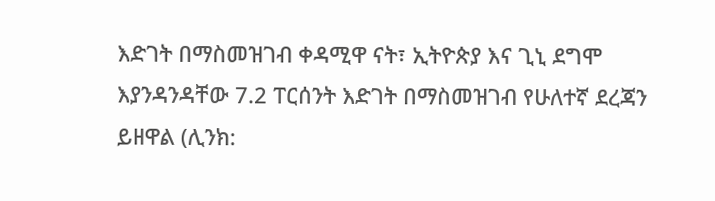እድገት በማስመዝገብ ቀዳሚዋ ናት፣ ኢትዮጵያ እና ጊኒ ደግሞ እያንዳንዳቸው 7.2 ፐርሰንት እድገት በማስመዝገብ የሁለተኛ ደረጃን ይዘዋል (ሊንክ: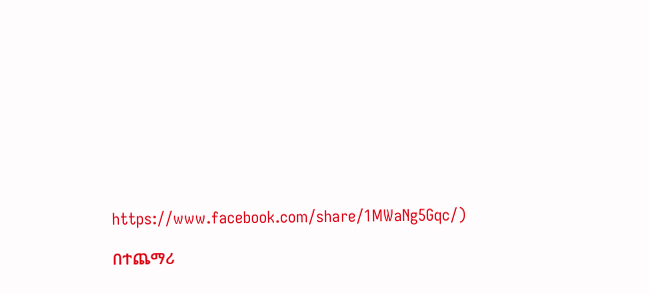https://www.facebook.com/share/1MWaNg5Gqc/)

በተጨማሪ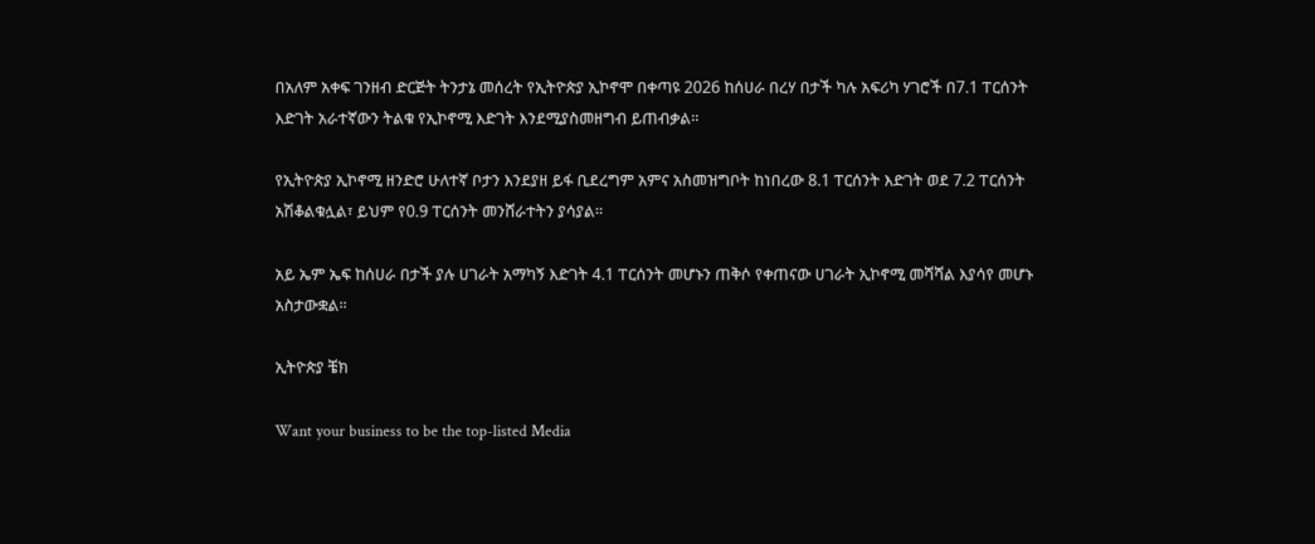በአለም አቀፍ ገንዘብ ድርጅት ትንታኔ መሰረት የኢትዮጵያ ኢኮኖሞ በቀጣዩ 2026 ከሰሀራ በረሃ በታች ካሉ አፍሪካ ሃገሮች በ7.1 ፐርሰንት እድገት አራተኛውን ትልቁ የኢኮኖሚ እድገት እንደሚያስመዘግብ ይጠብቃል።

የኢትዮጵያ ኢኮኖሚ ዘንድሮ ሁለተኛ ቦታን እንደያዘ ይፋ ቢደረግም አምና አስመዝግቦት ከነበረው 8.1 ፐርሰንት እድገት ወደ 7.2 ፐርሰንት አሽቆልቁሏል፣ ይህም የ0.9 ፐርሰንት መንሸራተትን ያሳያል።

አይ ኤም ኤፍ ከሰሀራ በታች ያሉ ሀገራት አማካኝ እድገት 4.1 ፐርሰንት መሆኑን ጠቅሶ የቀጠናው ሀገራት ኢኮኖሚ መሻሻል እያሳየ መሆኑ አስታውቋል።

ኢትዮጵያ ቼክ

Want your business to be the top-listed Media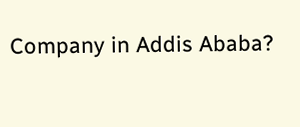Company in Addis Ababa?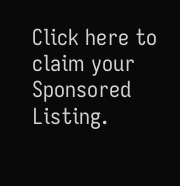Click here to claim your Sponsored Listing.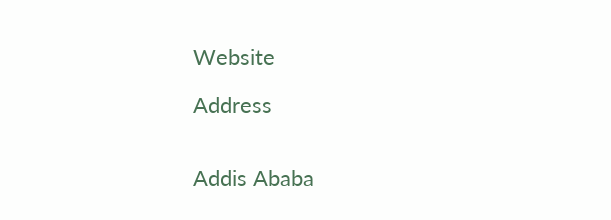Website

Address


Addis Ababa